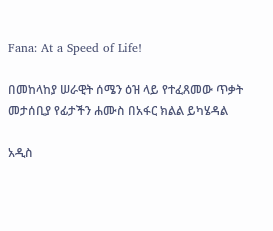Fana: At a Speed of Life!

በመከላከያ ሠራዊት ሰሜን ዕዝ ላይ የተፈጸመው ጥቃት መታሰቢያ የፊታችን ሐሙስ በአፋር ክልል ይካሄዳል

አዲስ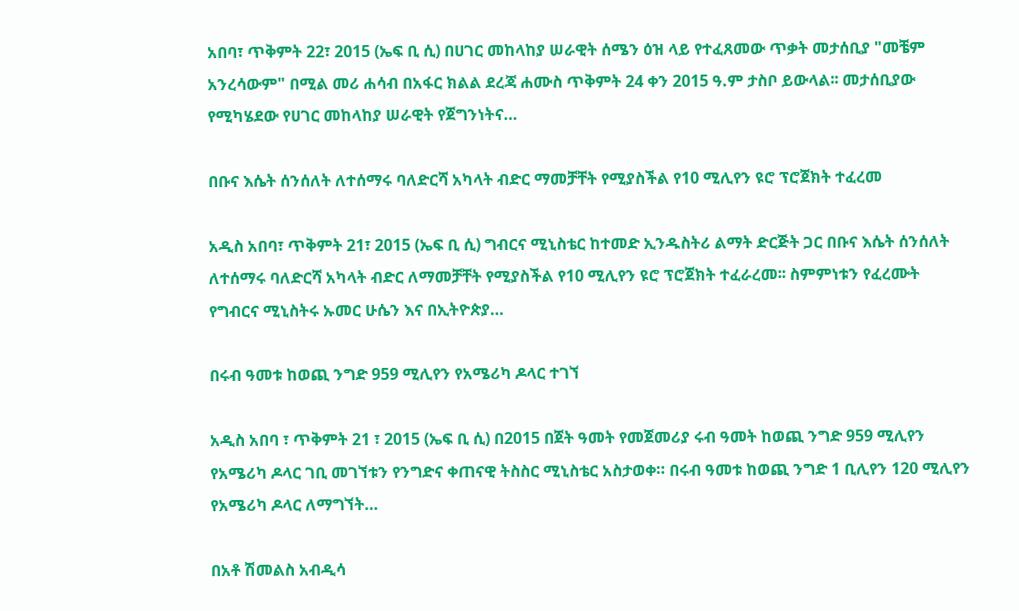አበባ፣ ጥቅምት 22፣ 2015 (ኤፍ ቢ ሲ) በሀገር መከላከያ ሠራዊት ሰሜን ዕዝ ላይ የተፈጸመው ጥቃት መታሰቢያ "መቼም አንረሳውም" በሚል መሪ ሐሳብ በአፋር ክልል ደረጃ ሐሙስ ጥቅምት 24 ቀን 2015 ዓ.ም ታስቦ ይውላል፡፡ መታሰቢያው የሚካሄደው የሀገር መከላከያ ሠራዊት የጀግንነትና…

በቡና እሴት ሰንሰለት ለተሰማሩ ባለድርሻ አካላት ብድር ማመቻቸት የሚያስችል የ10 ሚሊየን ዩሮ ፕሮጀክት ተፈረመ

አዲስ አበባ፣ ጥቅምት 21፣ 2015 (ኤፍ ቢ ሲ) ግብርና ሚኒስቴር ከተመድ ኢንዱስትሪ ልማት ድርጅት ጋር በቡና እሴት ሰንሰለት ለተሰማሩ ባለድርሻ አካላት ብድር ለማመቻቸት የሚያስችል የ10 ሚሊየን ዩሮ ፕሮጀክት ተፈራረመ፡፡ ስምምነቱን የፈረሙት የግብርና ሚኒስትሩ ኡመር ሁሴን እና በኢትዮጵያ…

በሩብ ዓመቱ ከወጪ ንግድ 959 ሚሊየን የአሜሪካ ዶላር ተገኘ

አዲስ አበባ ፣ ጥቅምት 21 ፣ 2015 (ኤፍ ቢ ሲ) በ2015 በጀት ዓመት የመጀመሪያ ሩብ ዓመት ከወጪ ንግድ 959 ሚሊየን የአሜሪካ ዶላር ገቢ መገኘቱን የንግድና ቀጠናዊ ትስስር ሚኒስቴር አስታወቀ። በሩብ ዓመቱ ከወጪ ንግድ 1 ቢሊየን 120 ሚሊየን የአሜሪካ ዶላር ለማግኘት…

በአቶ ሽመልስ አብዲሳ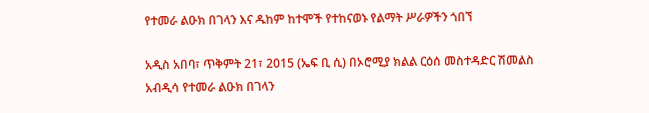የተመራ ልዑክ በገላን እና ዱከም ከተሞች የተከናወኑ የልማት ሥራዎችን ጎበኘ

አዲስ አበባ፣ ጥቅምት 21፣ 2015 (ኤፍ ቢ ሲ) በኦሮሚያ ክልል ርዕሰ መስተዳድር ሽመልስ አብዲሳ የተመራ ልዑክ በገላን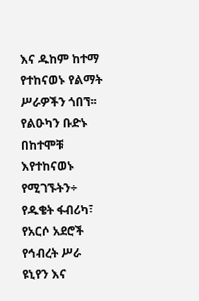እና ዱከም ከተማ የተከናወኑ የልማት ሥራዎችን ጎበኘ፡፡ የልዑካን ቡድኑ በከተሞቹ እየተከናወኑ የሚገኙትን÷ የዱቄት ፋብሪካ፣ የአርሶ አደሮች የኅብረት ሥራ ዩኒየን እና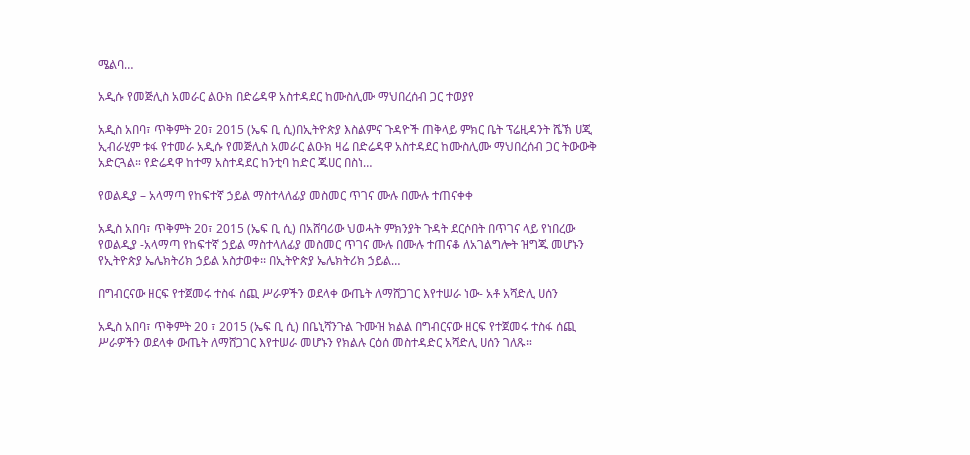ሜልባ…

አዲሱ የመጅሊስ አመራር ልዑክ በድሬዳዋ አስተዳደር ከሙስሊሙ ማህበረሰብ ጋር ተወያየ

አዲስ አበባ፣ ጥቅምት 20፣ 2015 (ኤፍ ቢ ሲ)በኢትዮጵያ እስልምና ጉዳዮች ጠቅላይ ምክር ቤት ፕሬዚዳንት ሼኽ ሀጂ ኢብራሂም ቱፋ የተመራ አዲሱ የመጅሊስ አመራር ልዑክ ዛሬ በድሬዳዋ አስተዳደር ከሙስሊሙ ማህበረሰብ ጋር ትውውቅ አድርጓል። የድሬዳዋ ከተማ አስተዳደር ከንቲባ ከድር ጁሀር በስነ…

የወልዲያ – አላማጣ የከፍተኛ ኃይል ማስተላለፊያ መስመር ጥገና ሙሉ በሙሉ ተጠናቀቀ

አዲስ አበባ፣ ጥቅምት 20፣ 2015 (ኤፍ ቢ ሲ) በአሸባሪው ህወሓት ምክንያት ጉዳት ደርሶበት በጥገና ላይ የነበረው የወልዲያ -አላማጣ የከፍተኛ ኃይል ማስተላለፊያ መስመር ጥገና ሙሉ በሙሉ ተጠናቆ ለአገልግሎት ዝግጁ መሆኑን የኢትዮጵያ ኤሌክትሪክ ኃይል አስታወቀ፡፡ በኢትዮጵያ ኤሌክትሪክ ኃይል…

በግብርናው ዘርፍ የተጀመሩ ተስፋ ሰጪ ሥራዎችን ወደላቀ ውጤት ለማሸጋገር እየተሠራ ነው- አቶ አሻድሊ ሀሰን

አዲስ አበባ፣ ጥቅምት 20 ፣ 2015 (ኤፍ ቢ ሲ) በቤኒሻንጉል ጉሙዝ ክልል በግብርናው ዘርፍ የተጀመሩ ተስፋ ሰጪ ሥራዎችን ወደላቀ ውጤት ለማሸጋገር እየተሠራ መሆኑን የክልሉ ርዕሰ መስተዳድር አሻድሊ ሀሰን ገለጹ።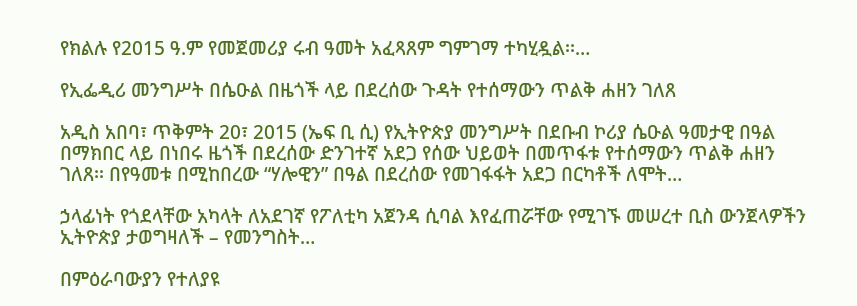የክልሉ የ2015 ዓ.ም የመጀመሪያ ሩብ ዓመት አፈጻጸም ግምገማ ተካሂዷል፡፡…

የኢፌዲሪ መንግሥት በሴዑል በዜጎች ላይ በደረሰው ጉዳት የተሰማውን ጥልቅ ሐዘን ገለጸ

አዲስ አበባ፣ ጥቅምት 20፣ 2015 (ኤፍ ቢ ሲ) የኢትዮጵያ መንግሥት በደቡብ ኮሪያ ሴዑል ዓመታዊ በዓል በማክበር ላይ በነበሩ ዜጎች በደረሰው ድንገተኛ አደጋ የሰው ህይወት በመጥፋቱ የተሰማውን ጥልቅ ሐዘን ገለጸ፡፡ በየዓመቱ በሚከበረው “ሃሎዊን” በዓል በደረሰው የመገፋፋት አደጋ በርካቶች ለሞት…

ኃላፊነት የጎደላቸው አካላት ለአደገኛ የፖለቲካ አጀንዳ ሲባል እየፈጠሯቸው የሚገኙ መሠረተ ቢስ ውንጀላዎችን ኢትዮጵያ ታወግዛለች – የመንግስት…

በምዕራባውያን የተለያዩ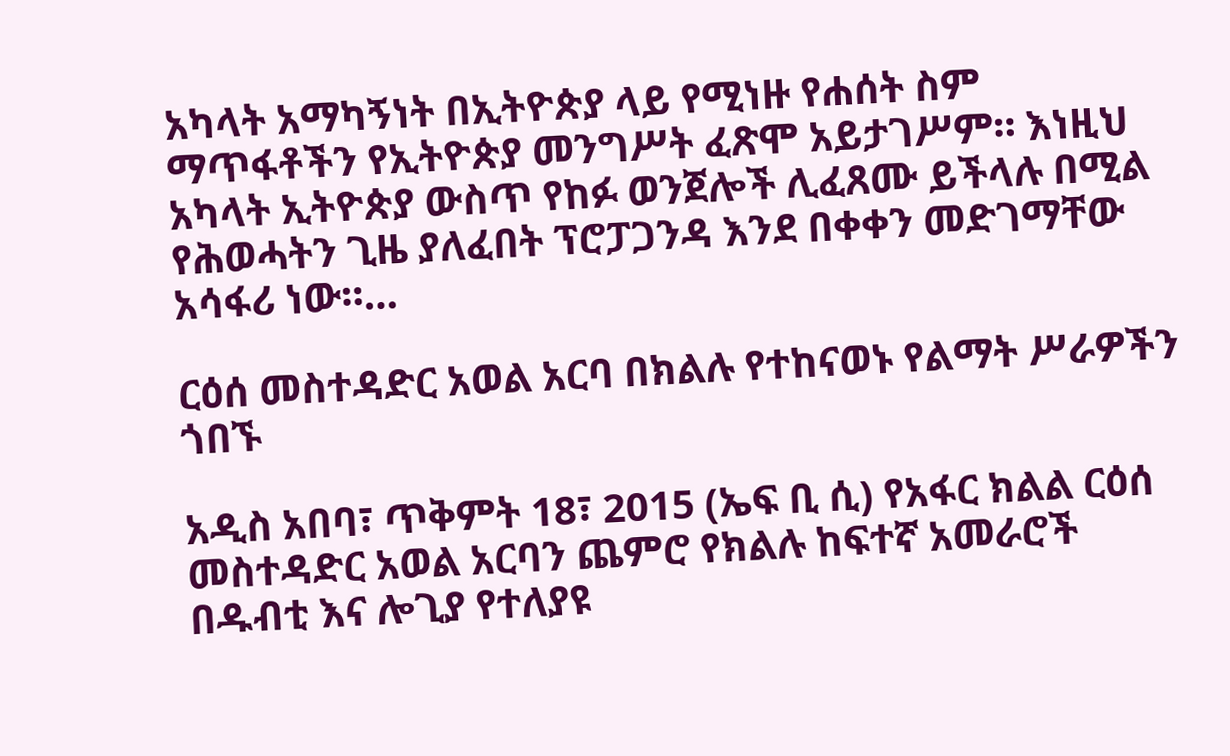አካላት አማካኝነት በኢትዮጵያ ላይ የሚነዙ የሐሰት ስም ማጥፋቶችን የኢትዮጵያ መንግሥት ፈጽሞ አይታገሥም። እነዚህ አካላት ኢትዮጵያ ውስጥ የከፉ ወንጀሎች ሊፈጸሙ ይችላሉ በሚል የሕወሓትን ጊዜ ያለፈበት ፕሮፓጋንዳ እንደ በቀቀን መድገማቸው አሳፋሪ ነው።…

ርዕሰ መስተዳድር አወል አርባ በክልሉ የተከናወኑ የልማት ሥራዎችን ጎበኙ

አዲስ አበባ፣ ጥቅምት 18፣ 2015 (ኤፍ ቢ ሲ) የአፋር ክልል ርዕሰ መስተዳድር አወል አርባን ጨምሮ የክልሉ ከፍተኛ አመራሮች በዱብቲ እና ሎጊያ የተለያዩ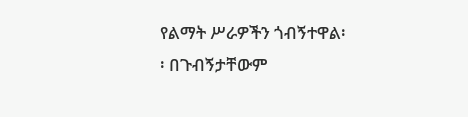የልማት ሥራዎችን ጎብኝተዋል፡፡ በጉብኝታቸውም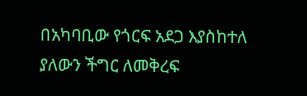በአካባቢው የጎርፍ አደጋ እያስከተለ ያለውን ችግር ለመቅረፍ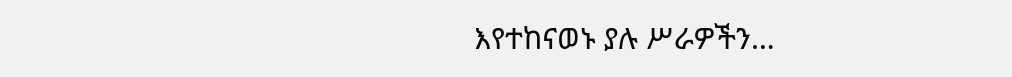እየተከናወኑ ያሉ ሥራዎችን…